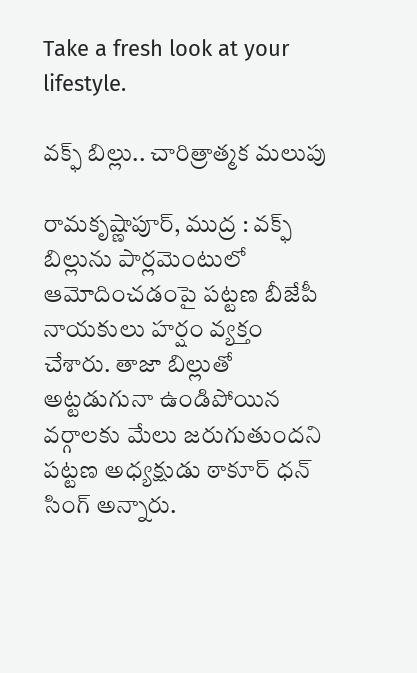Take a fresh look at your lifestyle.

వక్ఫ్ బిల్లు.. చారిత్రాత్మక మలుపు

రామకృష్ణాపూర్, ముద్ర : వక్ఫ్ బిల్లును పార్లమెంటులో ఆమోదించడంపై పట్టణ బీజేపీ నాయకులు హర్షం వ్యక్తం చేశారు. తాజా బిల్లుతో అట్టడుగునా ఉండిపోయిన వర్గాలకు మేలు జరుగుతుందని పట్టణ అధ్యక్షుడు ఠాకూర్ ధన్ సింగ్ అన్నారు.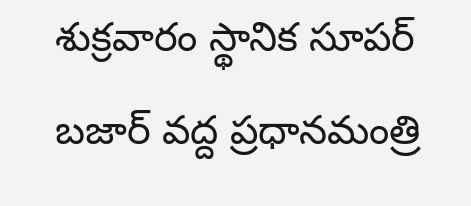శుక్రవారం స్థానిక సూపర్ బజార్ వద్ద ప్రధానమంత్రి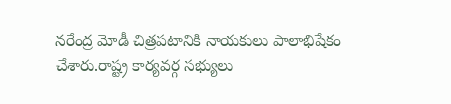నరేంద్ర మోడీ చిత్రపటానికి నాయకులు పాలాభిషేకం చేశారు.రాష్ట్ర కార్యవర్గ సభ్యులు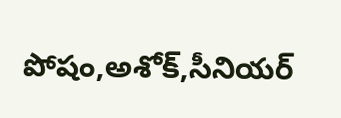పోషం,అశోక్,సీనియర్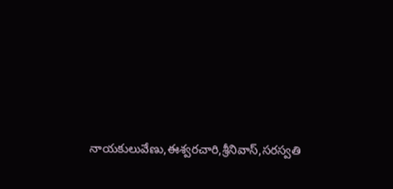నాయకులువేణు,ఈశ్వరచారి,శ్రీనివాస్,సరస్వతి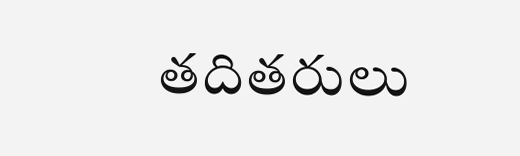తదితరులు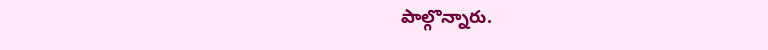పాల్గొన్నారు.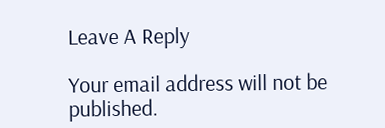Leave A Reply

Your email address will not be published.